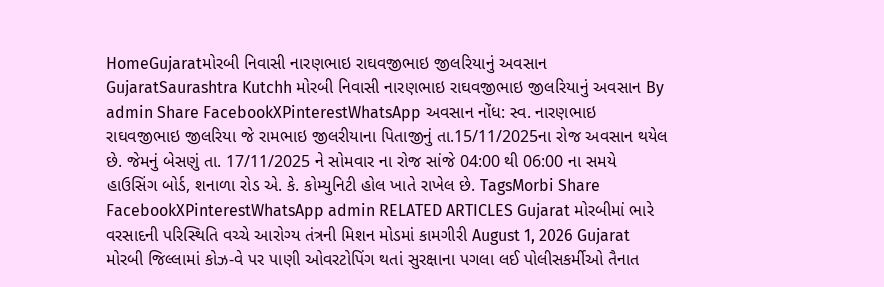HomeGujaratમોરબી નિવાસી નારણભાઇ રાઘવજીભાઇ જીલરિયાનું અવસાન GujaratSaurashtra Kutchh મોરબી નિવાસી નારણભાઇ રાઘવજીભાઇ જીલરિયાનું અવસાન By admin Share FacebookXPinterestWhatsApp અવસાન નોંધ: સ્વ. નારણભાઇ રાઘવજીભાઇ જીલરિયા જે રામભાઇ જીલરીયાના પિતાજીનું તા.15/11/2025ના રોજ અવસાન થયેલ છે. જેમનું બેસણું તા. 17/11/2025 ને સોમવાર ના રોજ સાંજે 04:00 થી 06:00 ના સમયે હાઉસિંગ બોર્ડ, શનાળા રોડ એ. કે. કોમ્યુનિટી હોલ ખાતે રાખેલ છે. TagsMorbi Share FacebookXPinterestWhatsApp admin RELATED ARTICLES Gujarat મોરબીમાં ભારે વરસાદની પરિસ્થિતિ વચ્ચે આરોગ્ય તંત્રની મિશન મોડમાં કામગીરી August 1, 2026 Gujarat મોરબી જિલ્લામાં કોઝ-વે પર પાણી ઓવરટોપિંગ થતાં સુરક્ષાના પગલા લઈ પોલીસકર્મીઓ તૈનાત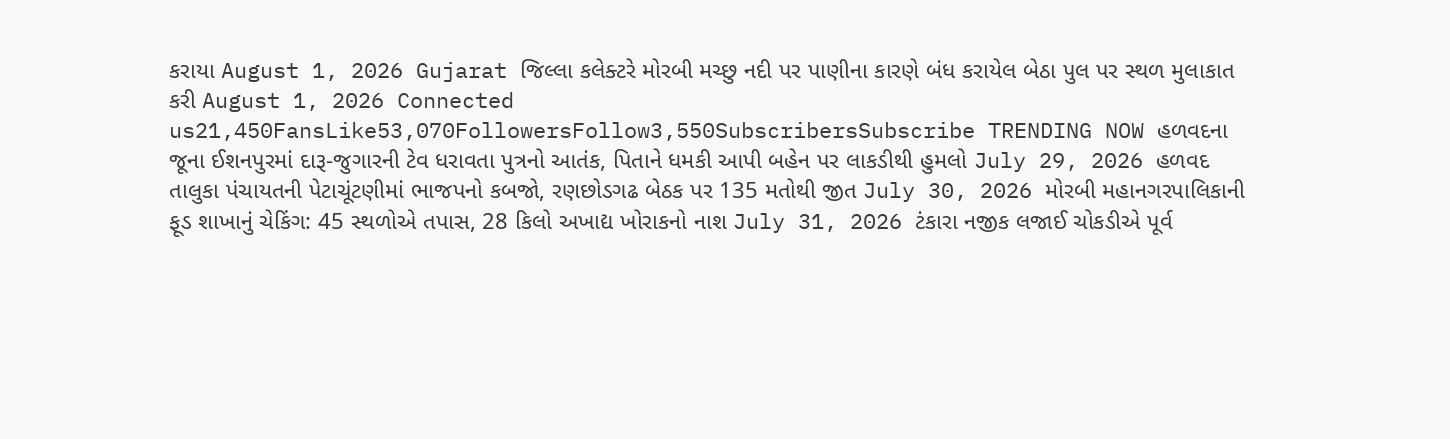કરાયા August 1, 2026 Gujarat જિલ્લા કલેક્ટરે મોરબી મચ્છુ નદી પર પાણીના કારણે બંધ કરાયેલ બેઠા પુલ પર સ્થળ મુલાકાત કરી August 1, 2026 Connected us21,450FansLike53,070FollowersFollow3,550SubscribersSubscribe TRENDING NOW હળવદના જૂના ઈશનપુરમાં દારૂ-જુગારની ટેવ ધરાવતા પુત્રનો આતંક, પિતાને ધમકી આપી બહેન પર લાકડીથી હુમલો July 29, 2026 હળવદ તાલુકા પંચાયતની પેટાચૂંટણીમાં ભાજપનો કબજો, રણછોડગઢ બેઠક પર 135 મતોથી જીત July 30, 2026 મોરબી મહાનગરપાલિકાની ફૂડ શાખાનું ચેકિંગ: 45 સ્થળોએ તપાસ, 28 કિલો અખાદ્ય ખોરાકનો નાશ July 31, 2026 ટંકારા નજીક લજાઈ ચોકડીએ પૂર્વ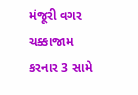મંજૂરી વગર ચક્કાજામ કરનાર 3 સામે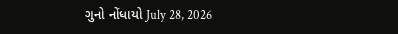ગુનો નોંધાયો July 28, 2026